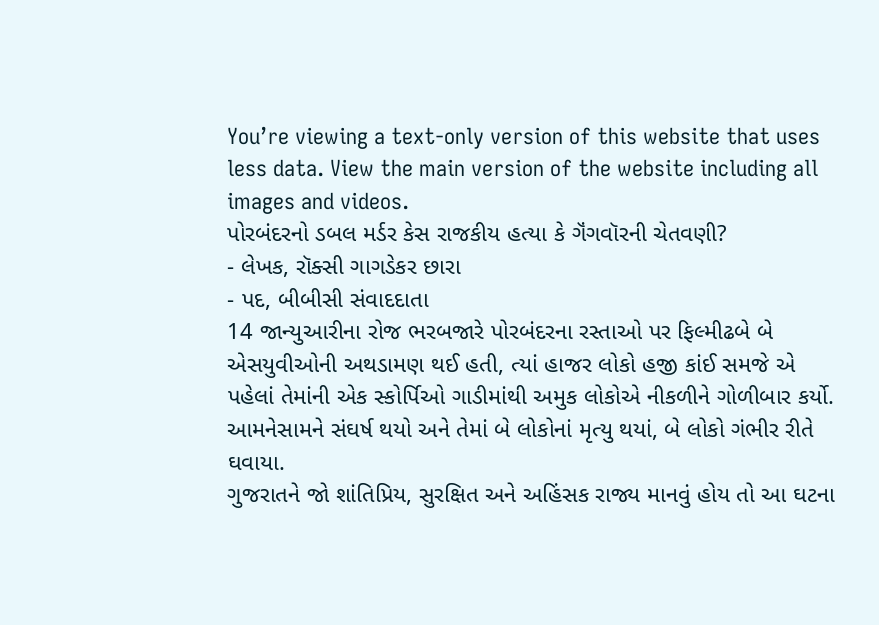You’re viewing a text-only version of this website that uses less data. View the main version of the website including all images and videos.
પોરબંદરનો ડબલ મર્ડર કેસ રાજકીય હત્યા કે ગૅંગવૉરની ચેતવણી?
- લેખક, રૉક્સી ગાગડેકર છારા
- પદ, બીબીસી સંવાદદાતા
14 જાન્યુઆરીના રોજ ભરબજારે પોરબંદરના રસ્તાઓ પર ફિલ્મીઢબે બે એસયુવીઓની અથડામણ થઈ હતી, ત્યાં હાજર લોકો હજી કાંઈ સમજે એ પહેલાં તેમાંની એક સ્કોર્પિઓ ગાડીમાંથી અમુક લોકોએ નીકળીને ગોળીબાર કર્યો.
આમનેસામને સંઘર્ષ થયો અને તેમાં બે લોકોનાં મૃત્યુ થયાં, બે લોકો ગંભીર રીતે ઘવાયા.
ગુજરાતને જો શાંતિપ્રિય, સુરક્ષિત અને અહિંસક રાજ્ય માનવું હોય તો આ ઘટના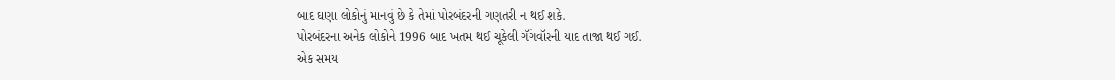બાદ ઘણા લોકોનું માનવું છે કે તેમાં પોરબંદરની ગણતરી ન થઈ શકે.
પોરબંદરના અનેક લોકોને 1996 બાદ ખતમ થઈ ચૂકેલી ગૅંગવૉરની યાદ તાજા થઈ ગઈ.
એક સમય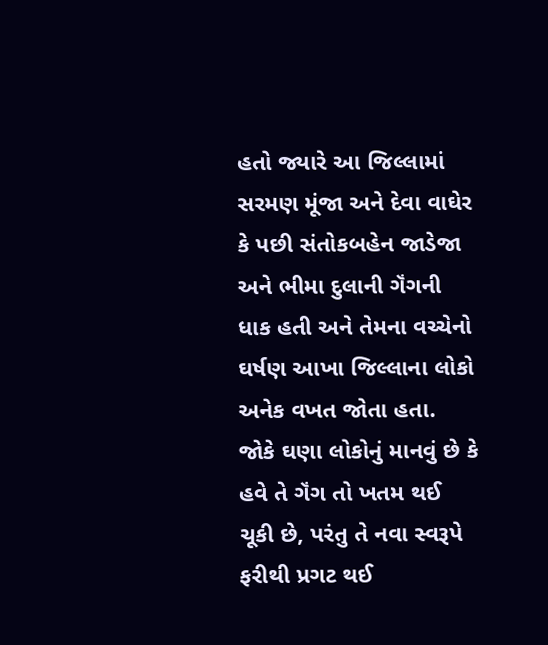હતો જ્યારે આ જિલ્લામાં સરમણ મૂંજા અને દેવા વાઘેર કે પછી સંતોકબહેન જાડેજા અને ભીમા દુલાની ગૅંગની ધાક હતી અને તેમના વચ્ચેનો ઘર્ષણ આખા જિલ્લાના લોકો અનેક વખત જોતા હતા.
જોકે ઘણા લોકોનું માનવું છે કે હવે તે ગૅંગ તો ખતમ થઈ ચૂકી છે, પરંતુ તે નવા સ્વરૂપે ફરીથી પ્રગટ થઈ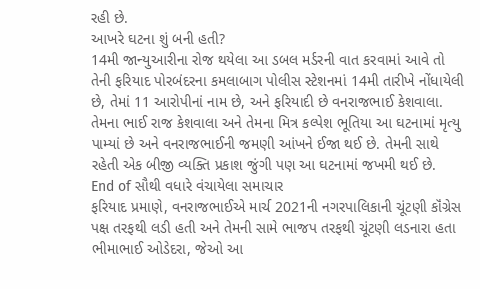રહી છે.
આખરે ઘટના શું બની હતી?
14મી જાન્યુઆરીના રોજ થયેલા આ ડબલ મર્ડરની વાત કરવામાં આવે તો તેની ફરિયાદ પોરબંદરના કમલાબાગ પોલીસ સ્ટેશનમાં 14મી તારીખે નોંધાયેલી છે, તેમાં 11 આરોપીનાં નામ છે, અને ફરિયાદી છે વનરાજભાઈ કેશવાલા.
તેમના ભાઈ રાજ કેશવાલા અને તેમના મિત્ર કલ્પેશ ભૂતિયા આ ઘટનામાં મૃત્યુ પામ્યાં છે અને વનરાજભાઈની જમણી આંખને ઈજા થઈ છે. તેમની સાથે રહેતી એક બીજી વ્યક્તિ પ્રકાશ જુંગી પણ આ ઘટનામાં જખમી થઈ છે.
End of સૌથી વધારે વંચાયેલા સમાચાર
ફરિયાદ પ્રમાણે, વનરાજભાઈએ માર્ચ 2021ની નગરપાલિકાની ચૂંટણી કૉંગ્રેસ પક્ષ તરફથી લડી હતી અને તેમની સામે ભાજપ તરફથી ચૂંટણી લડનારા હતા ભીમાભાઈ ઓડેદરા, જેઓ આ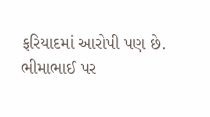ફરિયાદમાં આરોપી પણ છે.
ભીમાભાઈ પર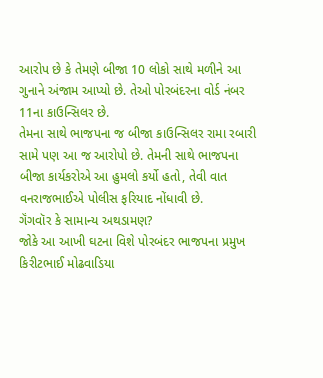આરોપ છે કે તેમણે બીજા 10 લોકો સાથે મળીને આ ગુનાને અંજામ આપ્યો છે. તેઓ પોરબંદરના વોર્ડ નંબર 11ના કાઉન્સિલર છે.
તેમના સાથે ભાજપના જ બીજા કાઉન્સિલર રામા રબારી સામે પણ આ જ આરોપો છે. તેમની સાથે ભાજપના બીજા કાર્યકરોએ આ હુમલો કર્યો હતો, તેવી વાત વનરાજભાઈએ પોલીસ ફરિયાદ નોંધાવી છે.
ગૅંગવૉર કે સામાન્ય અથડામણ?
જોકે આ આખી ઘટના વિશે પોરબંદર ભાજપના પ્રમુખ કિરીટભાઈ મોઢવાડિયા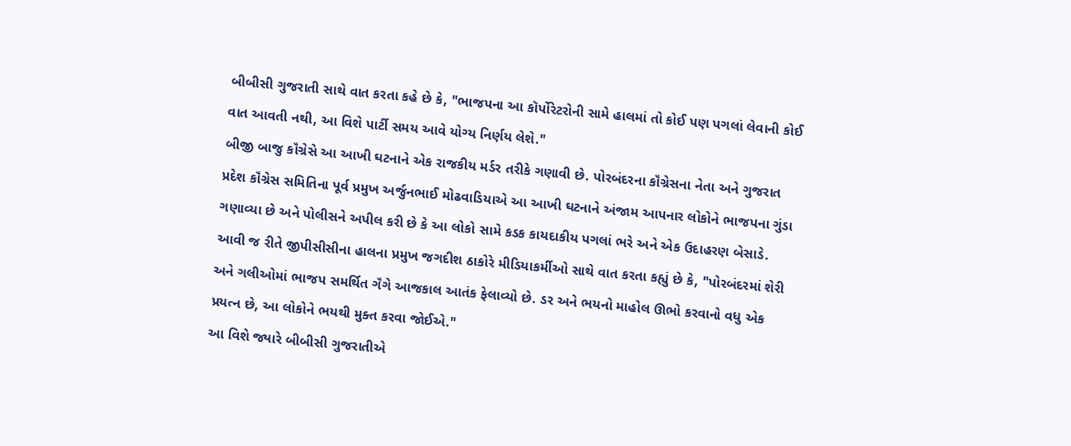બીબીસી ગુજરાતી સાથે વાત કરતા કહે છે કે, "ભાજપના આ કૉર્પોરેટરોની સામે હાલમાં તો કોઈ પણ પગલાં લેવાની કોઈ વાત આવતી નથી, આ વિશે પાર્ટી સમય આવે યોગ્ય નિર્ણય લેશે."
બીજી બાજુ કૉંગ્રેસે આ આખી ઘટનાને એક રાજકીય મર્ડર તરીકે ગણાવી છે. પોરબંદરના કૉંગ્રેસના નેતા અને ગુજરાત પ્રદેશ કૉંગ્રેસ સમિતિના પૂર્વ પ્રમુખ અર્જુનભાઈ મોઢવાડિયાએ આ આખી ઘટનાને અંજામ આપનાર લોકોને ભાજપના ગુંડા ગણાવ્યા છે અને પોલીસને અપીલ કરી છે કે આ લોકો સામે કડક કાયદાકીય પગલાં ભરે અને એક ઉદાહરણ બેસાડે.
આવી જ રીતે જીપીસીસીના હાલના પ્રમુખ જગદીશ ઠાકોરે મીડિયાકર્મીઓ સાથે વાત કરતા કહ્યું છે કે, "પોરબંદરમાં શેરી અને ગલીઓમાં ભાજપ સમર્થિત ગૅંગે આજકાલ આતંક ફેલાવ્યો છે. ડર અને ભયનો માહોલ ઊભો કરવાનો વધુ એક પ્રયત્ન છે, આ લોકોને ભયથી મુક્ત કરવા જોઈએ."
આ વિશે જ્યારે બીબીસી ગુજરાતીએ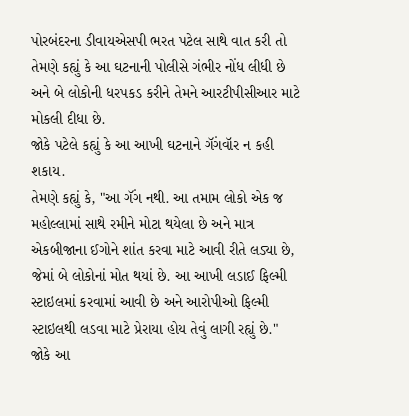પોરબંદરના ડીવાયએસપી ભરત પટેલ સાથે વાત કરી તો તેમણે કહ્યું કે આ ઘટનાની પોલીસે ગંભીર નોંધ લીધી છે અને બે લોકોની ધરપકડ કરીને તેમને આરટીપીસીઆર માટે મોકલી દીધા છે.
જોકે પટેલે કહ્યું કે આ આખી ઘટનાને ગૅંગવૉર ન કહી શકાય.
તેમણે કહ્યું કે, "આ ગૅંગ નથી. આ તમામ લોકો એક જ મહોલ્લામાં સાથે રમીને મોટા થયેલા છે અને માત્ર એકબીજાના ઈગોને શાંત કરવા માટે આવી રીતે લડ્યા છે, જેમાં બે લોકોનાં મોત થયાં છે. આ આખી લડાઈ ફિલ્મી સ્ટાઇલમાં કરવામાં આવી છે અને આરોપીઓ ફિલ્મી સ્ટાઇલથી લડવા માટે પ્રેરાયા હોય તેવું લાગી રહ્યું છે."
જોકે આ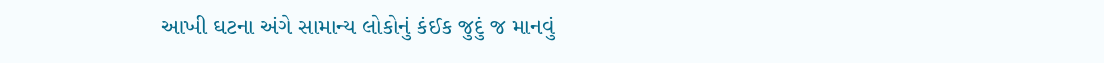આખી ઘટના અંગે સામાન્ય લોકોનું કંઈક જુદું જ માનવું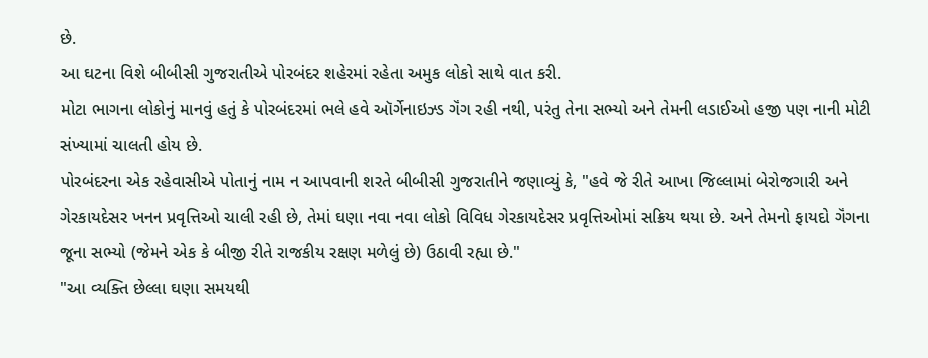છે.
આ ઘટના વિશે બીબીસી ગુજરાતીએ પોરબંદર શહેરમાં રહેતા અમુક લોકો સાથે વાત કરી.
મોટા ભાગના લોકોનું માનવું હતું કે પોરબંદરમાં ભલે હવે ઑર્ગેનાઇઝ્ડ ગૅંગ રહી નથી, પરંતુ તેના સભ્યો અને તેમની લડાઈઓ હજી પણ નાની મોટી સંખ્યામાં ચાલતી હોય છે.
પોરબંદરના એક રહેવાસીએ પોતાનું નામ ન આપવાની શરતે બીબીસી ગુજરાતીને જણાવ્યું કે, "હવે જે રીતે આખા જિલ્લામાં બેરોજગારી અને ગેરકાયદેસર ખનન પ્રવૃત્તિઓ ચાલી રહી છે, તેમાં ઘણા નવા નવા લોકો વિવિધ ગેરકાયદેસર પ્રવૃત્તિઓમાં સક્રિય થયા છે. અને તેમનો ફાયદો ગૅંગના જૂના સભ્યો (જેમને એક કે બીજી રીતે રાજકીય રક્ષણ મળેલું છે) ઉઠાવી રહ્યા છે."
"આ વ્યક્તિ છેલ્લા ઘણા સમયથી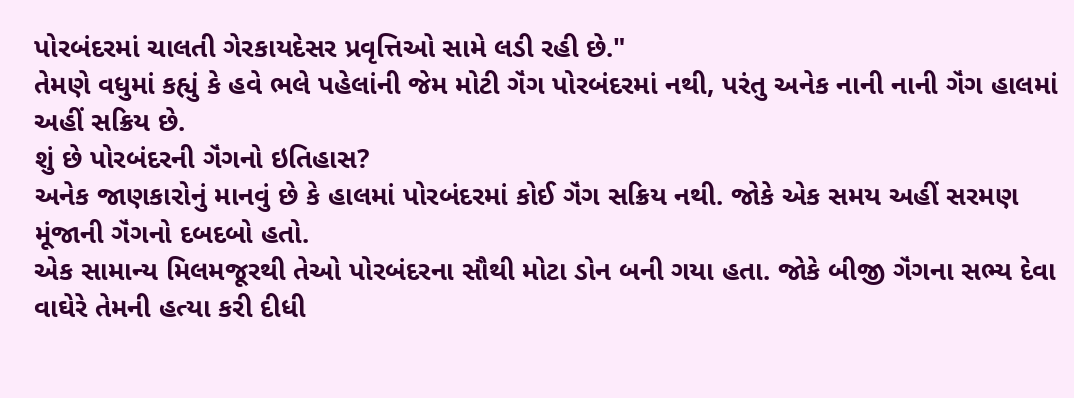પોરબંદરમાં ચાલતી ગેરકાયદેસર પ્રવૃત્તિઓ સામે લડી રહી છે."
તેમણે વધુમાં કહ્યું કે હવે ભલે પહેલાંની જેમ મોટી ગૅંગ પોરબંદરમાં નથી, પરંતુ અનેક નાની નાની ગૅંગ હાલમાં અહીં સક્રિય છે.
શું છે પોરબંદરની ગૅંગનો ઇતિહાસ?
અનેક જાણકારોનું માનવું છે કે હાલમાં પોરબંદરમાં કોઈ ગૅંગ સક્રિય નથી. જોકે એક સમય અહીં સરમણ મૂંજાની ગૅંગનો દબદબો હતો.
એક સામાન્ય મિલમજૂરથી તેઓ પોરબંદરના સૌથી મોટા ડોન બની ગયા હતા. જોકે બીજી ગૅંગના સભ્ય દેવા વાઘેરે તેમની હત્યા કરી દીધી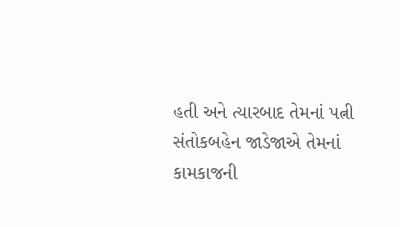હતી અને ત્યારબાદ તેમનાં પત્ની સંતોકબહેન જાડેજાએ તેમનાં કામકાજની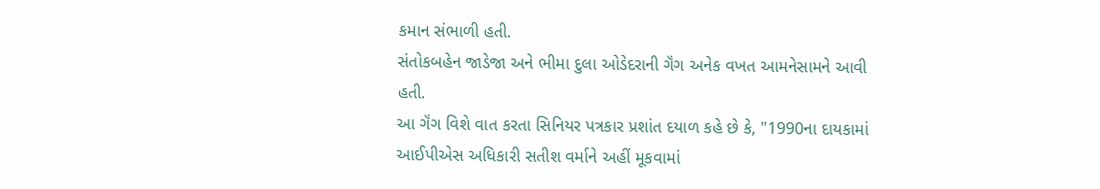કમાન સંભાળી હતી.
સંતોકબહેન જાડેજા અને ભીમા દુલા ઓડેદરાની ગૅંગ અનેક વખત આમનેસામને આવી હતી.
આ ગૅંગ વિશે વાત કરતા સિનિયર પત્રકાર પ્રશાંત દયાળ કહે છે કે, "1990ના દાયકામાં આઈપીએસ અધિકારી સતીશ વર્માને અહીં મૂકવામાં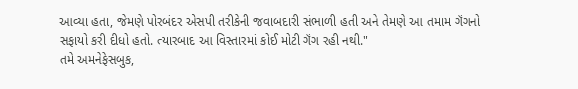આવ્યા હતા, જેમણે પોરબંદર એસપી તરીકેની જવાબદારી સંભાળી હતી અને તેમણે આ તમામ ગૅંગનો સફાયો કરી દીધો હતો. ત્યારબાદ આ વિસ્તારમાં કોઈ મોટી ગૅંગ રહી નથી."
તમે અમનેફેસબુક,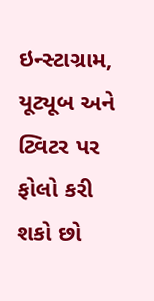ઇન્સ્ટાગ્રામ, યૂટ્યૂબ અને ટ્વિટર પર ફોલો કરી શકો છો